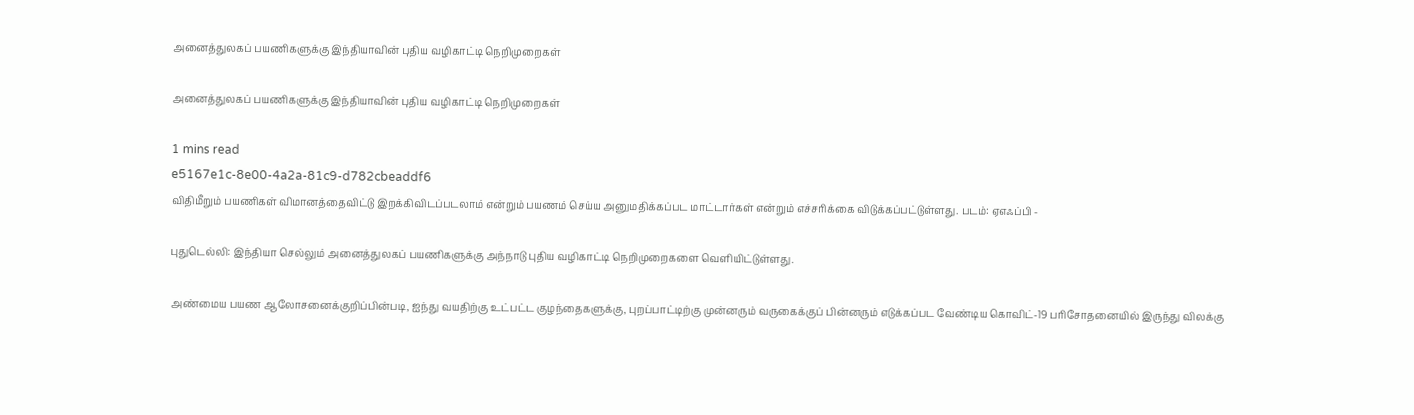அனைத்துலகப் பயணிகளுக்கு இந்தியாவின் புதிய வழிகாட்டி நெறிமுறைகள்

அனைத்துலகப் பயணிகளுக்கு இந்தியாவின் புதிய வழிகாட்டி நெறிமுறைகள்

1 mins read
e5167e1c-8e00-4a2a-81c9-d782cbeaddf6
விதிமீறும் பயணிகள் விமானத்தைவிட்டு இறக்கிவிடப்படலாம் என்றும் பயணம் செய்ய அனுமதிக்கப்பட மாட்டார்கள் என்றும் எச்சரிக்கை விடுக்கப்பட்டுள்ளது. படம்: ஏஎஃப்பி -

புதுடெல்லி: இந்தியா செல்லும் அனைத்துலகப் பயணிகளுக்கு அந்நாடு புதிய வழிகாட்டி நெறிமுறைகளை வெளியிட்டுள்ளது.

அண்மைய பயண ஆலோசனைக்குறிப்பின்படி, ஐந்து வயதிற்கு உட்பட்ட குழந்தைகளுக்கு, புறப்பாட்டிற்கு முன்னரும் வருகைக்குப் பின்னரும் எடுக்கப்பட வேண்டிய கொவிட்-19 பரிசோதனையில் இருந்து விலக்கு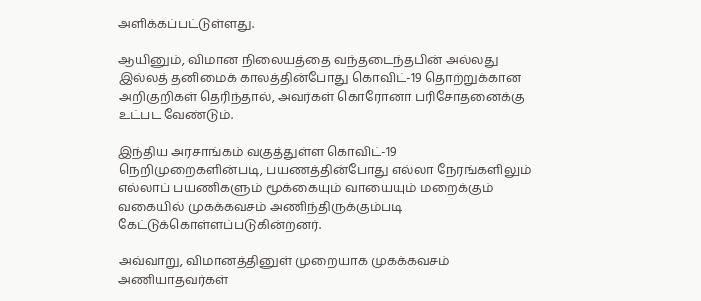அளிக்கப்பட்டுள்ளது.

ஆயினும், விமான நிலையத்தை வந்தடைந்தபின் அல்லது இல்லத் தனிமைக் காலத்தின்போது கொவிட்-19 தொற்றுக்கான அறிகுறிகள் தெரிந்தால், அவர்கள் கொரோனா பரிசோதனைக்கு உட்பட வேண்டும்.

இந்திய அரசாங்கம் வகுத்துள்ள கொவிட்-19 நெறிமுறைகளின்படி, பயணத்தின்போது எல்லா நேரங்களிலும் எல்லாப் பயணிகளும் மூக்கையும் வாயையும் மறைக்கும் வகையில் முகக்கவசம் அணிந்திருக்கும்படி கேட்டுக்கொள்ளப்படுகின்றனர்.

அவ்வாறு, விமானத்தினுள் முறையாக முகக்கவசம் அணியாதவர்கள்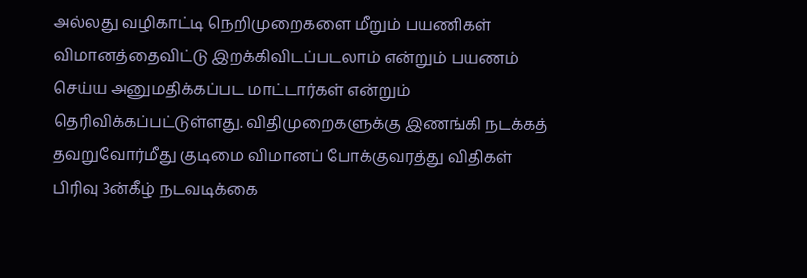அல்லது வழிகாட்டி நெறிமுறைகளை மீறும் பயணிகள் விமானத்தைவிட்டு இறக்கிவிடப்படலாம் என்றும் பயணம் செய்ய அனுமதிக்கப்பட மாட்டார்கள் என்றும் தெரிவிக்கப்பட்டுள்ளது. விதிமுறைகளுக்கு இணங்கி நடக்கத் தவறுவோர்மீது குடிமை விமானப் போக்குவரத்து விதிகள் பிரிவு 3ன்கீழ் நடவடிக்கை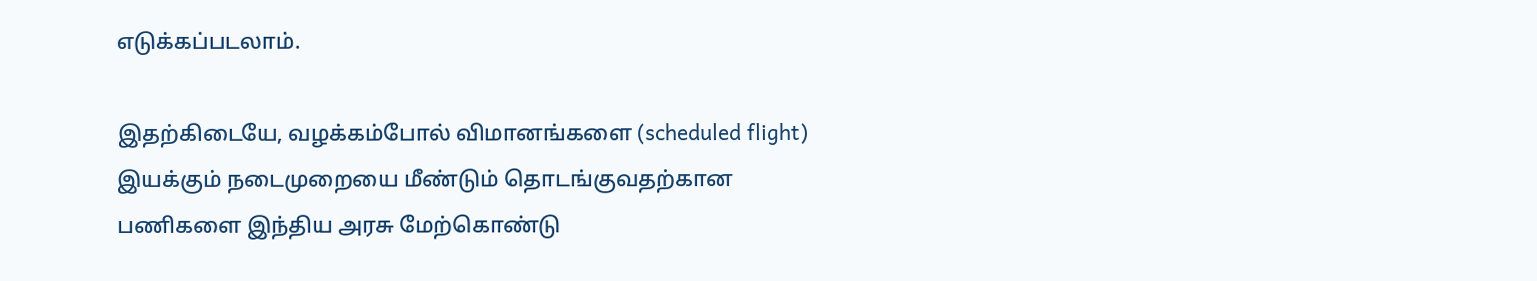எடுக்கப்படலாம்.

இதற்கிடையே, வழக்கம்போல் விமானங்களை (scheduled flight) இயக்கும் நடைமுறையை மீண்டும் தொடங்குவதற்கான பணிகளை இந்திய அரசு மேற்கொண்டு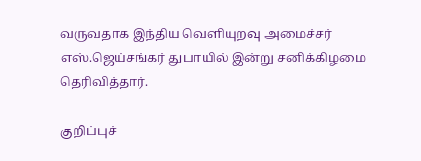வருவதாக இந்திய வெளியுறவு அமைச்சர் எஸ்.ஜெய்சங்கர் துபாயில் இன்று சனிக்கிழமை தெரிவித்தார்.

குறிப்புச்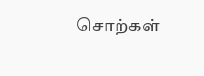சொற்கள்